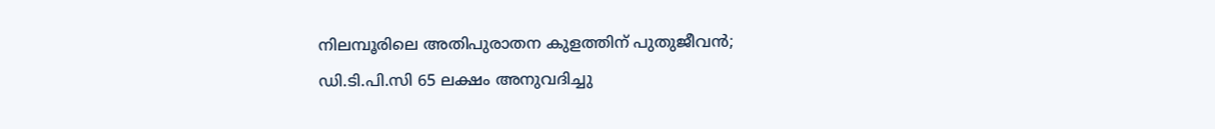നിലമ്പൂരിലെ അതിപുരാതന കുളത്തിന് പുതുജീവന്‍; ഡി.ടി.പി.സി 65 ലക്ഷം അനുവദിച്ചു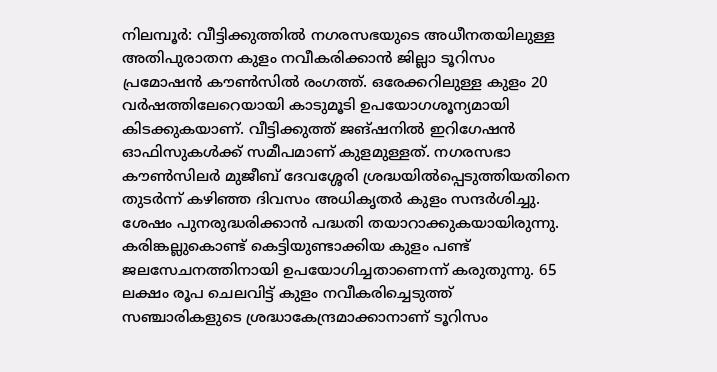നിലമ്പൂര്‍: വീട്ടിക്കുത്തില്‍ നഗരസഭയുടെ അധീനതയിലുള്ള അതിപുരാതന കുളം നവീകരിക്കാന്‍ ജില്ലാ ടൂറിസം പ്രമോഷന്‍ കൗണ്‍സില്‍ രംഗത്ത്. ഒരേക്കറിലുള്ള കുളം 20 വര്‍ഷത്തിലേറെയായി കാടുമൂടി ഉപയോഗശൂന്യമായി കിടക്കുകയാണ്. വീട്ടിക്കുത്ത് ജങ്ഷനില്‍ ഇറിഗേഷന്‍ ഓഫിസുകള്‍ക്ക് സമീപമാണ് കുളമുള്ളത്. നഗരസഭാ കൗണ്‍സിലര്‍ മുജീബ് ദേവശ്ശേരി ശ്രദ്ധയില്‍പ്പെടുത്തിയതിനെ തുടര്‍ന്ന് കഴിഞ്ഞ ദിവസം അധികൃതര്‍ കുളം സന്ദര്‍ശിച്ചു. ശേഷം പുനരുദ്ധരിക്കാന്‍ പദ്ധതി തയാറാക്കുകയായിരുന്നു. കരിങ്കല്ലുകൊണ്ട് കെട്ടിയുണ്ടാക്കിയ കുളം പണ്ട് ജലസേചനത്തിനായി ഉപയോഗിച്ചതാണെന്ന് കരുതുന്നു. 65 ലക്ഷം രൂപ ചെലവിട്ട് കുളം നവീകരിച്ചെടുത്ത് സഞ്ചാരികളുടെ ശ്രദ്ധാകേന്ദ്രമാക്കാനാണ് ടൂറിസം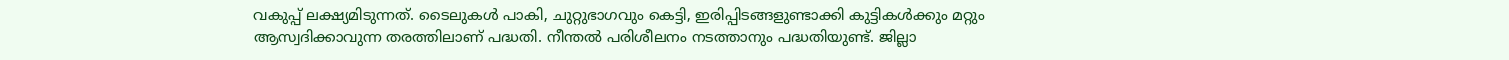വകുപ്പ് ലക്ഷ്യമിടുന്നത്. ടൈലുകള്‍ പാകി, ചുറ്റുഭാഗവും കെട്ടി, ഇരിപ്പിടങ്ങളുണ്ടാക്കി കുട്ടികള്‍ക്കും മറ്റും ആസ്വദിക്കാവുന്ന തരത്തിലാണ് പദ്ധതി. നീന്തല്‍ പരിശീലനം നടത്താനും പദ്ധതിയുണ്ട്. ജില്ലാ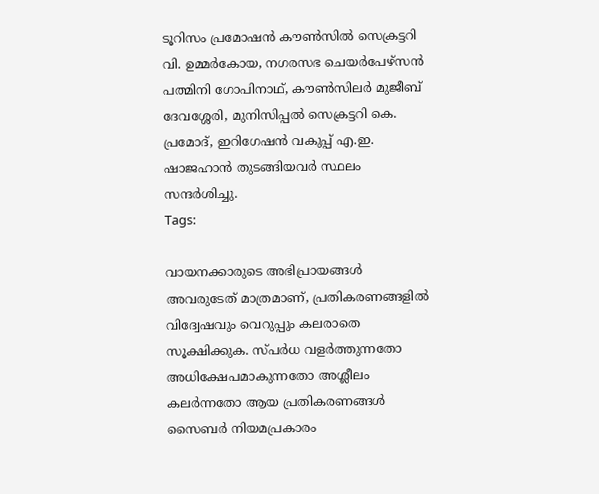ടൂറിസം പ്രമോഷന്‍ കൗണ്‍സില്‍ സെക്രട്ടറി വി. ഉമ്മര്‍കോയ, നഗരസഭ ചെയര്‍പേഴ്സന്‍ പത്മിനി ഗോപിനാഥ്, കൗണ്‍സിലര്‍ മുജീബ് ദേവശ്ശേരി, മുനിസിപ്പല്‍ സെക്രട്ടറി കെ. പ്രമോദ്, ഇറിഗേഷന്‍ വകുപ്പ് എ.ഇ. ഷാജഹാന്‍ തുടങ്ങിയവര്‍ സ്ഥലം സന്ദര്‍ശിച്ചു.
Tags:

വായനക്കാരുടെ അഭിപ്രായങ്ങള്‍ അവരുടേത് മാത്രമാണ്, പ്രതികരണങ്ങളിൽ വിദ്വേഷവും വെറുപ്പും കലരാതെ സൂക്ഷിക്കുക. സ്പർധ വളർത്തുന്നതോ അധിക്ഷേപമാകുന്നതോ അശ്ലീലം കലർന്നതോ ആയ പ്രതികരണങ്ങൾ സൈബർ നിയമപ്രകാരം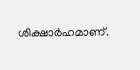ശിക്ഷാർഹമാണ്.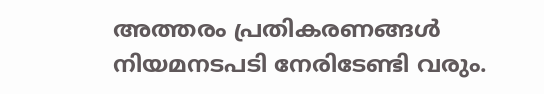അത്തരം പ്രതികരണങ്ങൾ നിയമനടപടി നേരിടേണ്ടി വരും.